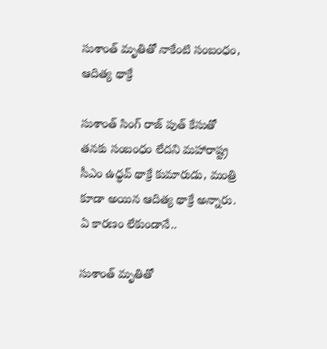సుశాంత్ మృతితో నాకేంటి సంబంధం, ఆదిత్య థాక్రే

సుశాంత్ సింగ్ రాజ్ పుత్ కేసుతో తనకు సంబంధం లేదని మహారాష్ట్ర సీఎం ఉధ్ధవ్ థాక్రే కుమారుడు, మంత్రి కూడా అయిన ఆదిత్య థాక్రే అన్నారు. ఏ కారణం లేకుండానే..

సుశాంత్ మృతితో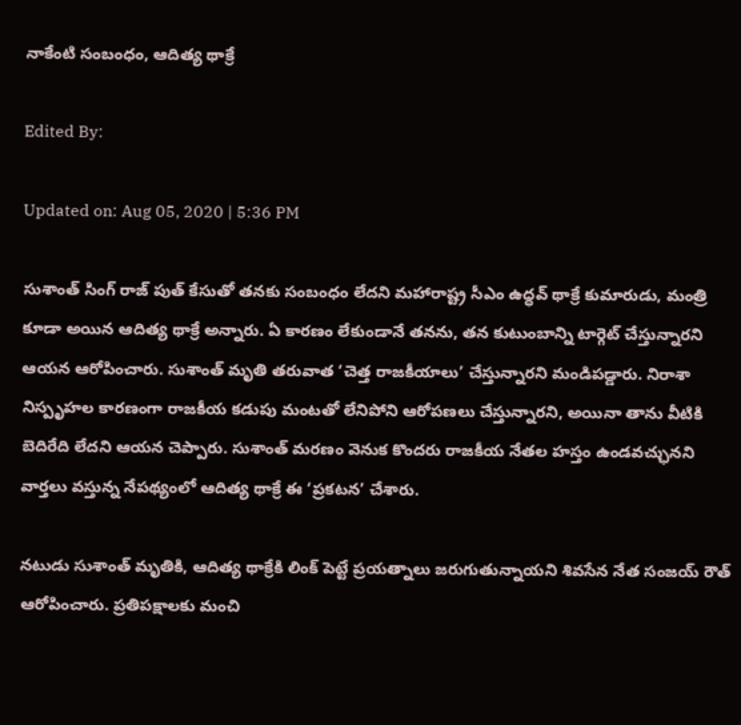నాకేంటి సంబంధం, ఆదిత్య థాక్రే

Edited By:

Updated on: Aug 05, 2020 | 5:36 PM

సుశాంత్ సింగ్ రాజ్ పుత్ కేసుతో తనకు సంబంధం లేదని మహారాష్ట్ర సీఎం ఉధ్ధవ్ థాక్రే కుమారుడు, మంత్రి కూడా అయిన ఆదిత్య థాక్రే అన్నారు. ఏ కారణం లేకుండానే తనను, తన కుటుంబాన్ని టార్గెట్ చేస్తున్నారని ఆయన ఆరోపించారు. సుశాంత్ మృతి తరువాత ‘చెత్త రాజకీయాలు’ చేస్తున్నారని మండిపడ్డారు. నిరాశా నిస్పృహల కారణంగా రాజకీయ కడుపు మంటతో లేనిపోని ఆరోపణలు చేస్తున్నారని, అయినా తాను వీటికి బెదిరేది లేదని ఆయన చెప్పారు. సుశాంత్ మరణం వెనుక కొందరు రాజకీయ నేతల హస్తం ఉండవచ్ఛునని వార్తలు వస్తున్న నేపథ్యంలో ఆదిత్య థాక్రే ఈ ‘ప్రకటన’ చేశారు.

నటుడు సుశాంత్ మృతికి, ఆదిత్య థాక్రేకి లింక్ పెట్టే ప్రయత్నాలు జరుగుతున్నాయని శివసేన నేత సంజయ్ రౌత్ ఆరోపించారు. ప్రతిపక్షాలకు మంచి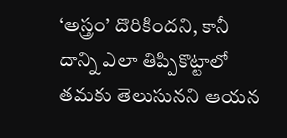‘అస్త్రం’ దొరికిందని, కానీ  దాన్ని ఎలా తిప్పికొట్టాలో తమకు తెలుసునని ఆయన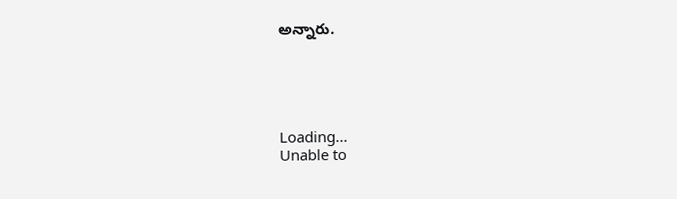అన్నారు.





Loading...
Unable to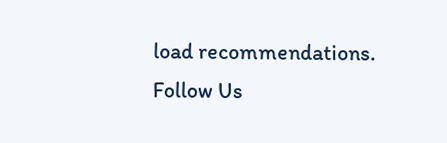load recommendations.
Follow Us